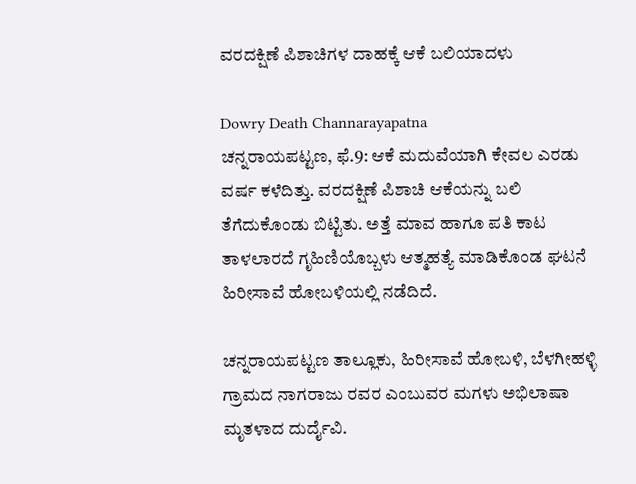ವರದಕ್ಷಿಣೆ ಪಿಶಾಚಿಗಳ ದಾಹಕ್ಕೆ ಆಕೆ ಬಲಿಯಾದಳು

Dowry Death Channarayapatna
ಚನ್ನರಾಯಪಟ್ಟಣ, ಫೆ.9: ಆಕೆ ಮದುವೆಯಾಗಿ ಕೇವಲ ಎರಡು ವರ್ಷ ಕಳೆದಿತ್ತು. ವರದಕ್ಷಿಣೆ ಪಿಶಾಚಿ ಆಕೆಯನ್ನು ಬಲಿ ತೆಗೆದುಕೊಂಡು ಬಿಟ್ಟಿತು. ಅತ್ತೆ ಮಾವ ಹಾಗೂ ಪತಿ ಕಾಟ ತಾಳಲಾರದೆ ಗೃಹಿಣಿಯೊಬ್ಬಳು ಆತ್ಮಹತ್ಯೆ ಮಾಡಿಕೊಂಡ ಘಟನೆ ಹಿರೀಸಾವೆ ಹೋಬಳಿಯಲ್ಲಿ ನಡೆದಿದೆ.

ಚನ್ನರಾಯಪಟ್ಟಣ ತಾಲ್ಲೂಕು, ಹಿರೀಸಾವೆ ಹೋಬಳಿ, ಬೆಳಗೀಹಳ್ಳಿ ಗ್ರಾಮದ ನಾಗರಾಜು ರವರ ಎಂಬುವರ ಮಗಳು ಅಭಿಲಾಷಾ ಮೃತಳಾದ ದುರ್ದೈವಿ.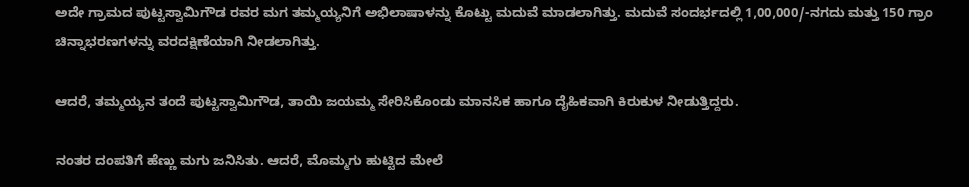ಅದೇ ಗ್ರಾಮದ ಪುಟ್ಟಸ್ವಾಮಿಗೌಡ ರವರ ಮಗ ತಮ್ಮಯ್ಯನಿಗೆ ಅಭಿಲಾಷಾಳನ್ನು ಕೊಟ್ಟು ಮದುವೆ ಮಾಡಲಾಗಿತ್ತು. ಮದುವೆ ಸಂದರ್ಭದಲ್ಲಿ 1,00,000/-ನಗದು ಮತ್ತು 150 ಗ್ರಾಂ ಚಿನ್ನಾಭರಣಗಳನ್ನು ವರದಕ್ಷಿಣೆಯಾಗಿ ನೀಡಲಾಗಿತ್ತು.

ಆದರೆ, ತಮ್ಮಯ್ಯನ ತಂದೆ ಪುಟ್ಟಸ್ವಾಮಿಗೌಡ, ತಾಯಿ ಜಯಮ್ಮ ಸೇರಿಸಿಕೊಂಡು ಮಾನಸಿಕ ಹಾಗೂ ದೈಹಿಕವಾಗಿ ಕಿರುಕುಳ ನೀಡುತ್ತಿದ್ದರು.

ನಂತರ ದಂಪತಿಗೆ ಹೆಣ್ಣು ಮಗು ಜನಿಸಿತು. ಆದರೆ, ಮೊಮ್ಮಗು ಹುಟ್ಟಿದ ಮೇಲೆ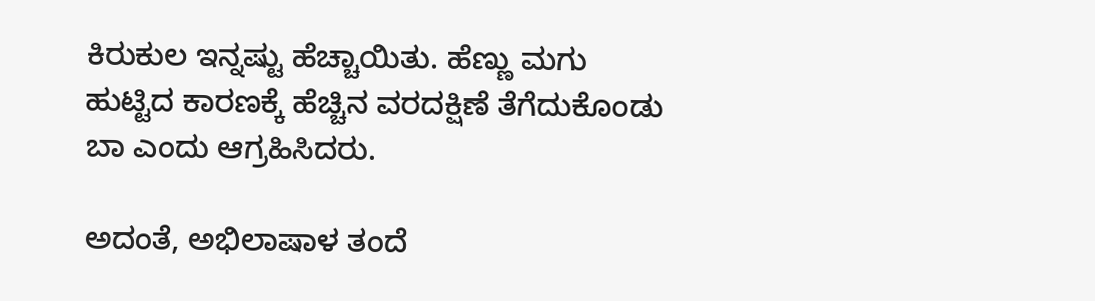ಕಿರುಕುಲ ಇನ್ನಷ್ಟು ಹೆಚ್ಚಾಯಿತು. ಹೆಣ್ಣು ಮಗು ಹುಟ್ಟಿದ ಕಾರಣಕ್ಕೆ ಹೆಚ್ಚಿನ ವರದಕ್ಷಿಣೆ ತೆಗೆದುಕೊಂಡು ಬಾ ಎಂದು ಆಗ್ರಹಿಸಿದರು.

ಅದಂತೆ, ಅಭಿಲಾಷಾಳ ತಂದೆ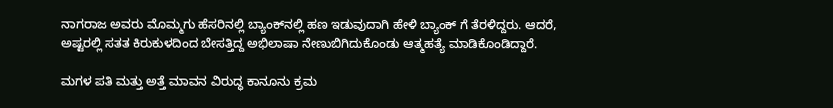ನಾಗರಾಜ ಅವರು ಮೊಮ್ಮಗು ಹೆಸರಿನಲ್ಲಿ ಬ್ಯಾಂಕ್‌ನಲ್ಲಿ ಹಣ ಇಡುವುದಾಗಿ ಹೇಳಿ ಬ್ಯಾಂಕ್ ಗೆ ತೆರಳಿದ್ದರು. ಆದರೆ, ಅಷ್ಟರಲ್ಲಿ ಸತತ ಕಿರುಕುಳದಿಂದ ಬೇಸತ್ತಿದ್ದ ಅಭಿಲಾಷಾ ನೇಣುಬಿಗಿದುಕೊಂಡು ಆತ್ಮಹತ್ಯೆ ಮಾಡಿಕೊಂಡಿದ್ದಾರೆ.

ಮಗಳ ಪತಿ ಮತ್ತು ಅತ್ತೆ ಮಾವನ ವಿರುದ್ಧ ಕಾನೂನು ಕ್ರಮ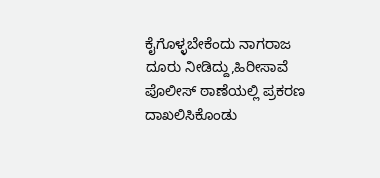ಕೈಗೊಳ್ಳಬೇಕೆಂದು ನಾಗರಾಜ ದೂರು ನೀಡಿದ್ದು,ಹಿರೀಸಾವೆ ಪೊಲೀಸ್ ಠಾಣೆಯಲ್ಲಿ ಪ್ರಕರಣ ದಾಖಲಿಸಿಕೊಂಡು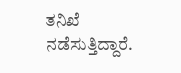ತನಿಖೆ ನಡೆಸುತ್ತಿದ್ದಾರೆ.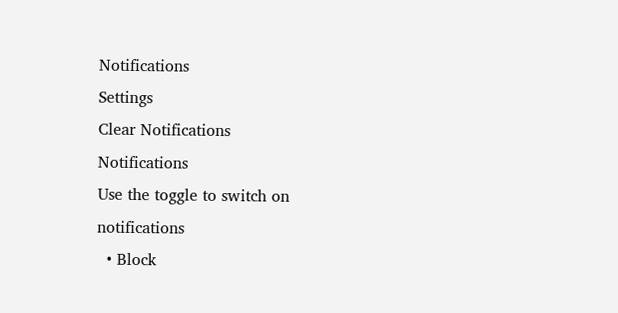Notifications
Settings
Clear Notifications
Notifications
Use the toggle to switch on notifications
  • Block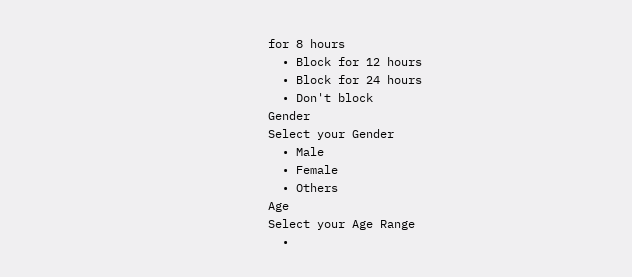for 8 hours
  • Block for 12 hours
  • Block for 24 hours
  • Don't block
Gender
Select your Gender
  • Male
  • Female
  • Others
Age
Select your Age Range
  •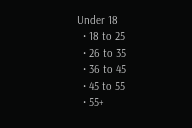Under 18
  • 18 to 25
  • 26 to 35
  • 36 to 45
  • 45 to 55
  • 55+